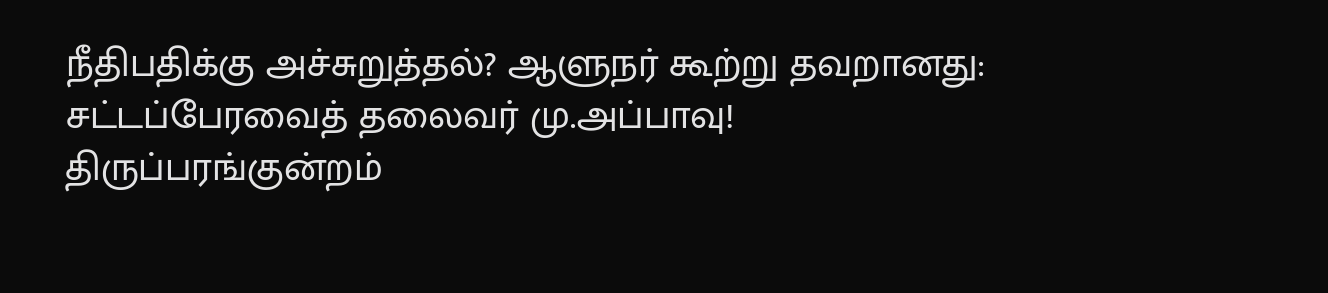நீதிபதிக்கு அச்சுறுத்தல்? ஆளுநர் கூற்று தவறானது: சட்டப்பேரவைத் தலைவர் மு.அப்பாவு!
திருப்பரங்குன்றம்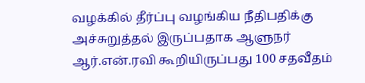வழக்கில் தீர்ப்பு வழங்கிய நீதிபதிக்கு அச்சுறுத்தல் இருப்பதாக ஆளுநர் ஆர்.என்.ரவி கூறியிருப்பது 100 சதவீதம்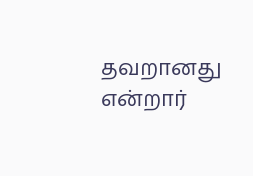தவறானது என்றார்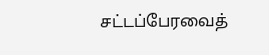சட்டப்பேரவைத்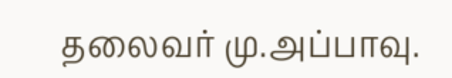தலைவர் மு.அப்பாவு.